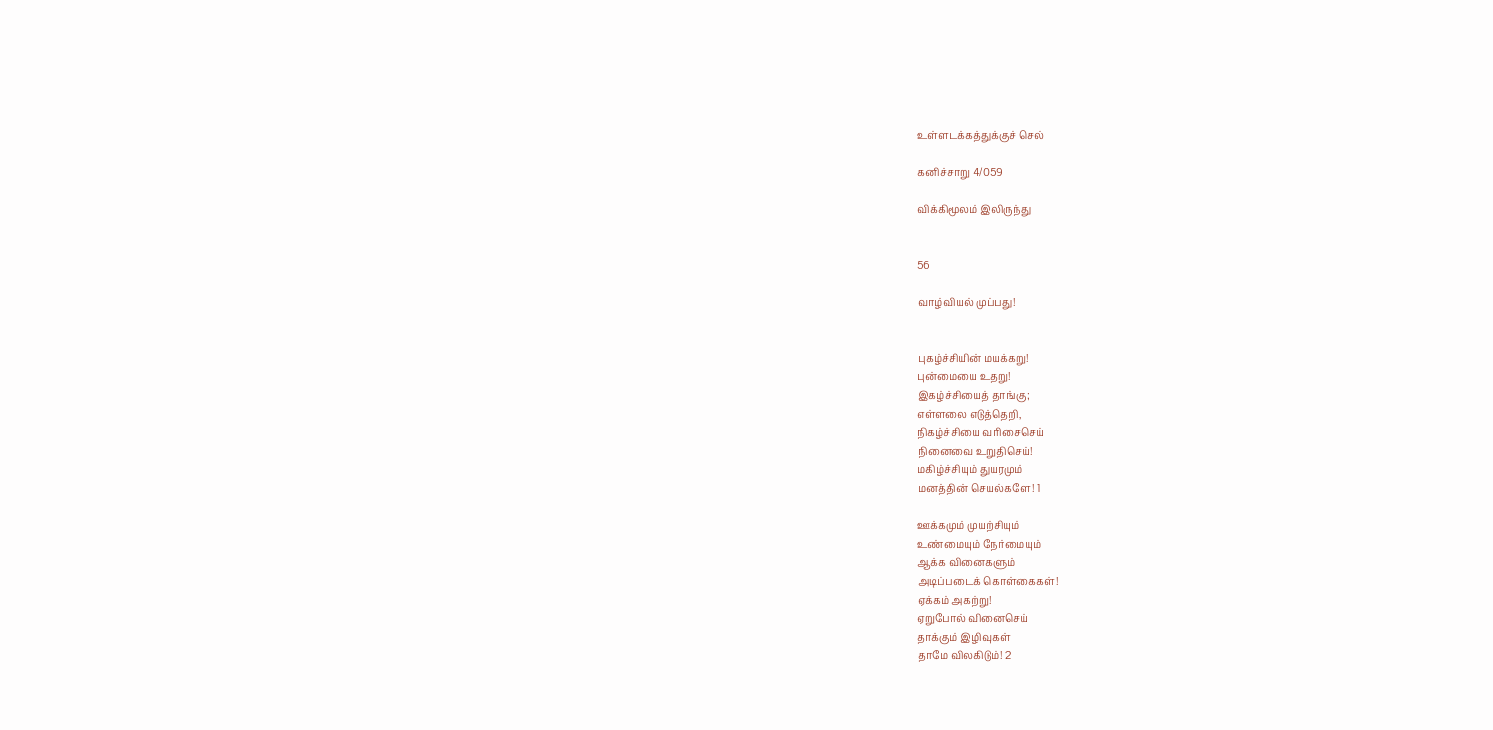உள்ளடக்கத்துக்குச் செல்

கனிச்சாறு 4/059

விக்கிமூலம் இலிருந்து


56

வாழ்வியல் முப்பது!


புகழ்ச்சியின் மயக்கறு!
புன்மையை உதறு!
இகழ்ச்சியைத் தாங்கு;
எள்ளலை எடுத்தெறி,
நிகழ்ச்சியை வரிசைசெய்
நினைவை உறுதிசெய்!
மகிழ்ச்சியும் துயரமும்
மனத்தின் செயல்களே! 1

ஊக்கமும் முயற்சியும்
உண்மையும் நேர்மையும்
ஆக்க வினைகளும்
அடிப்படைக் கொள்கைகள்!
ஏக்கம் அகற்று!
ஏறுபோல் வினைசெய்
தாக்கும் இழிவுகள்
தாமே விலகிடும்! 2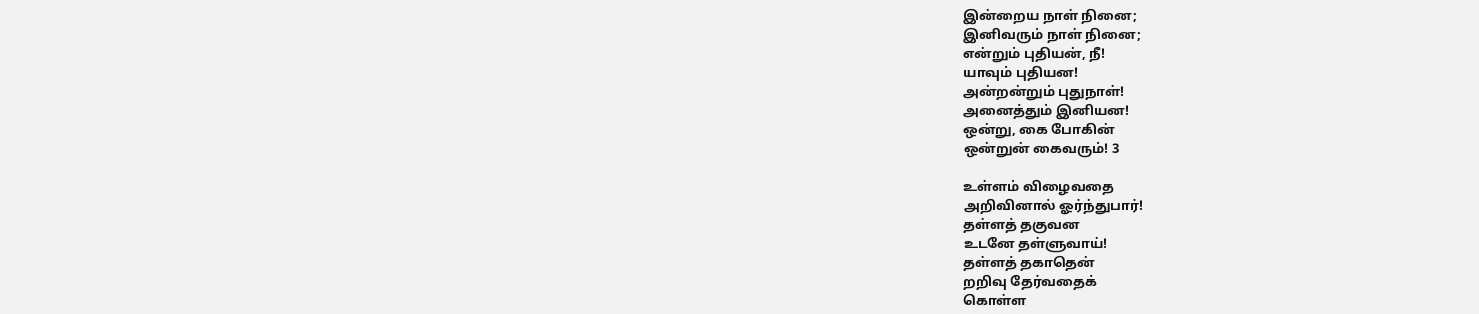இன்றைய நாள் நினை;
இனிவரும் நாள் நினை;
என்றும் புதியன், நீ!
யாவும் புதியன!
அன்றன்றும் புதுநாள்!
அனைத்தும் இனியன!
ஒன்று, கை போகின்
ஒன்றுன் கைவரும்! 3

உள்ளம் விழைவதை
அறிவினால் ஓர்ந்துபார்!
தள்ளத் தகுவன
உடனே தள்ளுவாய்!
தள்ளத் தகாதென்
றறிவு தேர்வதைக்
கொள்ள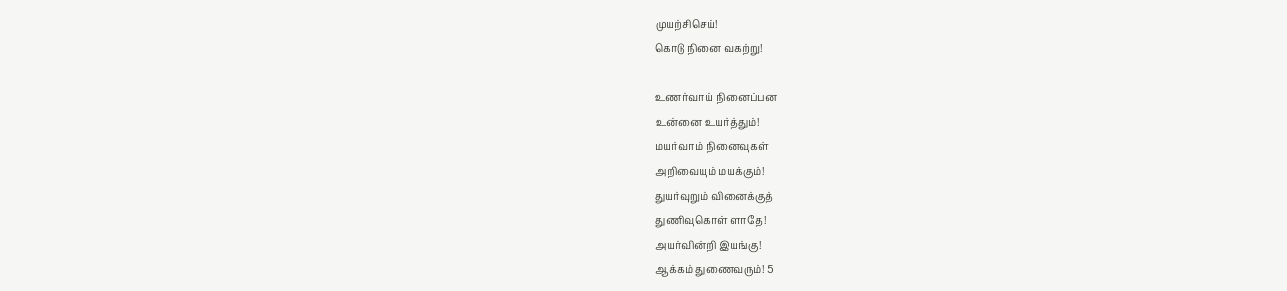முயற்சிசெய்!
கொடு நினை வகற்று!

உணர்வாய் நினைப்பன
உன்னை உயர்த்தும்!
மயர்வாம் நினைவுகள்
அறிவையும் மயக்கும்!
துயர்வுறும் வினைக்குத்
துணிவுகொள் ளாதே!
அயர்வின்றி இயங்கு!
ஆக்கம் துணைவரும்! 5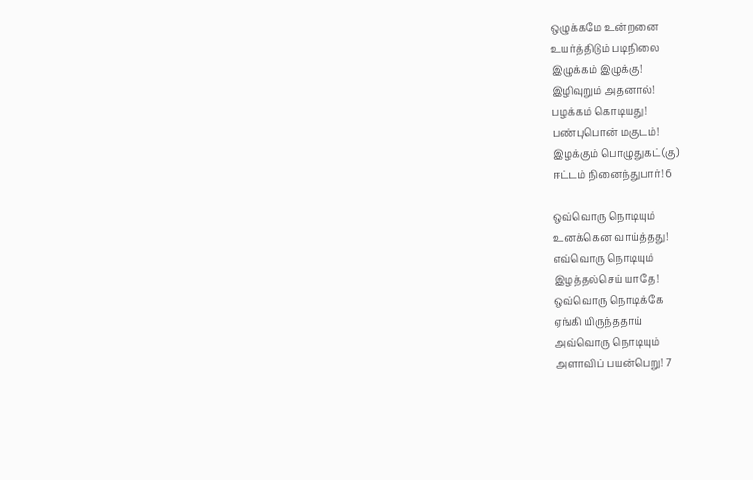ஒழுக்கமே உன்றனை
உயர்த்திடும் படிநிலை
இழுக்கம் இழுக்கு!
இழிவுறும் அதனால்!
பழக்கம் கொடியது!
பண்புபொன் மகுடம்!
இழக்கும் பொழுதுகட்(கு)
ஈட்டம் நினைந்துபார்! 6

ஒவ்வொரு நொடியும்
உனக்கென வாய்த்தது!
எவ்வொரு நொடியும்
இழத்தல்செய் யாதே!
ஒவ்வொரு நொடிக்கே
ஏங்கி யிருந்ததாய்
அவ்வொரு நொடியும்
அளாவிப் பயன்பெறு! 7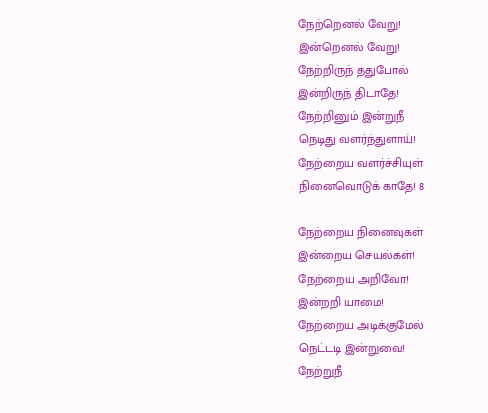நேற்றெனல் வேறு!
இன்றெனல் வேறு!
நேற்றிருந் ததுபோல்
இன்றிருந் திடாதே!
நேற்றினும் இன்றுநீ
நெடிது வளர்ந்துளாய்!
நேற்றைய வளர்ச்சியுள்
நினைவொடுக் காதே! 8

நேற்றைய நினைவுகள்
இன்றைய செயல்கள்!
நேற்றைய அறிவோ!
இன்றறி யாமை!
நேற்றைய அடிக்குமேல்
நெட்டடி இன்றுவை!
நேற்றுநீ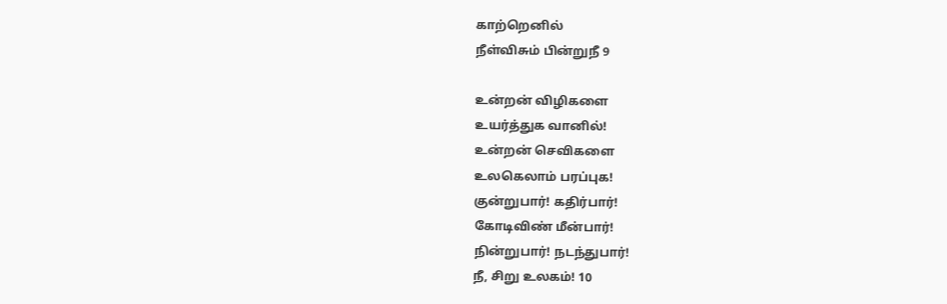காற்றெனில்
நீள்விசும் பின்றுநீ 9

உன்றன் விழிகளை
உயர்த்துக வானில்!
உன்றன் செவிகளை
உலகெலாம் பரப்புக!
குன்றுபார்! கதிர்பார்!
கோடிவிண் மீன்பார்!
நின்றுபார்! நடந்துபார்!
நீ, சிறு உலகம்! 10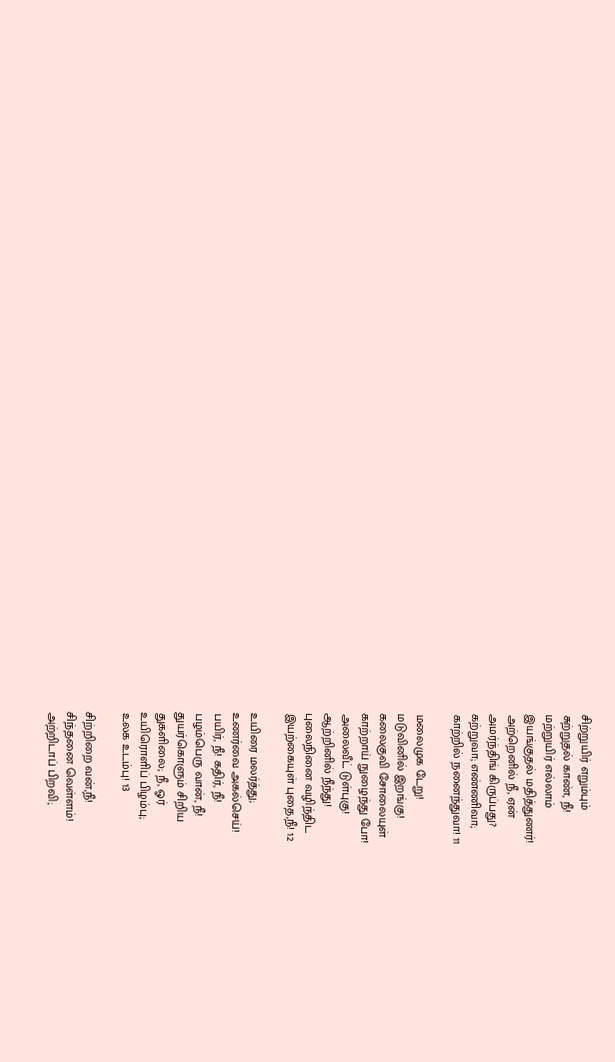சிற்றுயிர் எறும்பும்
சுற்றுதல் காண், நீ!
மற்றுயிர் எல்லாம்
இயங்குதல் மதித்துணர்!
அற்றெனில் நீ, ஏன்
அமர்ந்திங் கிருப்பது?
கற்றுவா; எண்ணிவா;
காற்றில் நனைந்துவா! 11

மலைமுக டேறு!
மடுவினில் இறங்கு!
கலைகுவி சோலையுள்
காற்றாய் நுழைந்து போ!
அலைவீட் டுள்புகு!
ஆற்றினில் நீந்து!
புலைநினை வழிந்திட
இயற்கையுள் புதை,நீ! 12

உயிரை மலர்த்து;
உணர்வை அகல்செய்!
பயிர், நீ! கதிர், நீ!
பழம்பெரு வான், நீ!
துயர்கொளும் சிறிய
துகளிலை; நீ, ஓர்
உயிரொளிப் பிழம்பு;
உலக உடம்பு! 13

சிற்றிறை வன்,நீ!
சிந்தனை வெள்ளம்!
அற்றிடாப் பிறவி;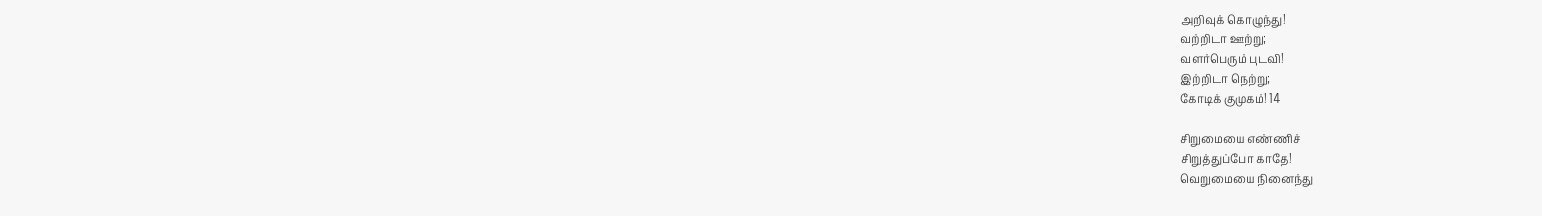அறிவுக் கொழுந்து!
வற்றிடா ஊற்று;
வளர்பெரும் புடவி!
இற்றிடா நெற்று;
கோடிக் குமுகம்! 14

சிறுமையை எண்ணிச்
சிறுத்துப்போ காதே!
வெறுமையை நினைந்து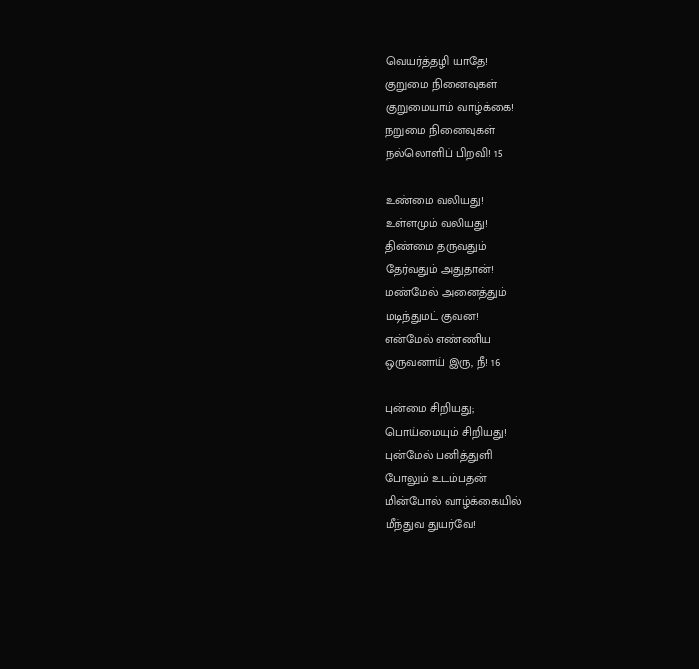வெயர்த்தழி யாதே!
குறுமை நினைவுகள்
குறுமையாம் வாழ்க்கை!
நறுமை நினைவுகள்
நல்லொளிப் பிறவி! 15

உண்மை வலியது!
உள்ளமும் வலியது!
திண்மை தருவதும்
தேர்வதும் அதுதான்!
மண்மேல் அனைத்தும்
மடிந்துமட் குவன!
என்மேல் எண்ணிய
ஒருவனாய் இரு, நீ! 16

புன்மை சிறியது;
பொய்மையும் சிறியது!
புன்மேல் பனித்துளி
போலும் உடம்பதன்
மின்போல் வாழ்க்கையில்
மீந்துவ துயர்வே!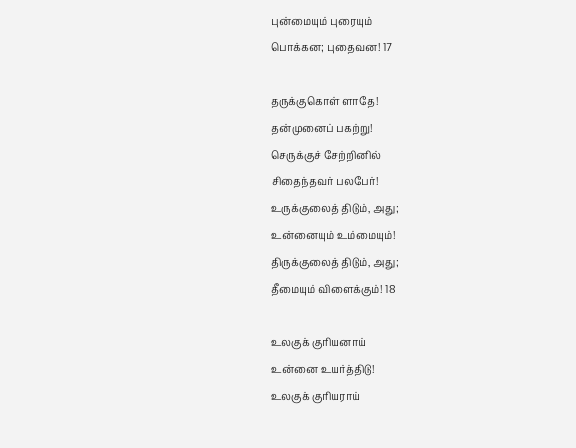புன்மையும் புரையும்
பொக்கன; புதைவன! 17

தருக்குகொள் ளாதே!
தன்முனைப் பகற்று!
செருக்குச் சேற்றினில்
சிதைந்தவர் பலபேர்!
உருக்குலைத் திடும், அது;
உன்னையும் உம்மையும்!
திருக்குலைத் திடும், அது;
தீமையும் விளைக்கும்! 18

உலகுக் குரியனாய்
உன்னை உயர்த்திடு!
உலகுக் குரியராய்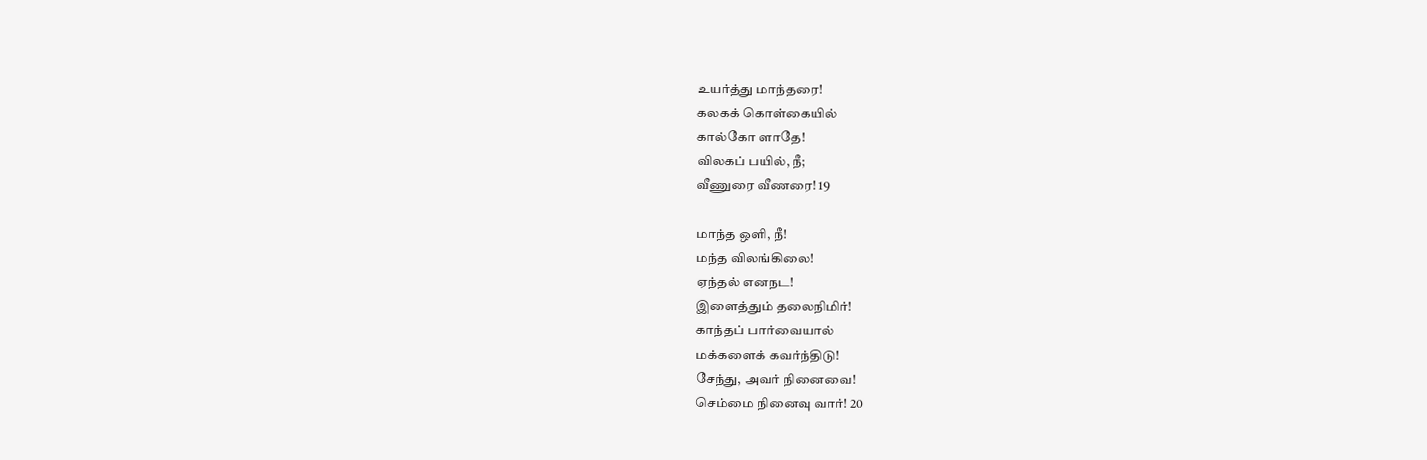உயர்த்து மாந்தரை!
கலகக் கொள்கையில்
கால்கோ ளாதே!
விலகப் பயில், நீ;
வீணுரை வீணரை! 19

மாந்த ஒளி, நீ!
மந்த விலங்கிலை!
ஏந்தல் எனநட!
இளைத்தும் தலைநிமிர்!
காந்தப் பார்வையால்
மக்களைக் கவர்ந்திடு!
சேந்து, அவர் நினைவை!
செம்மை நினைவு வார்! 20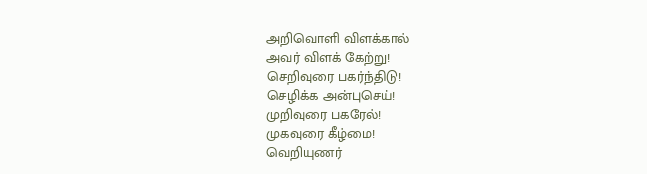அறிவொளி விளக்கால்
அவர் விளக் கேற்று!
செறிவுரை பகர்ந்திடு!
செழிக்க அன்புசெய்!
முறிவுரை பகரேல்!
முகவுரை கீழ்மை!
வெறியுணர்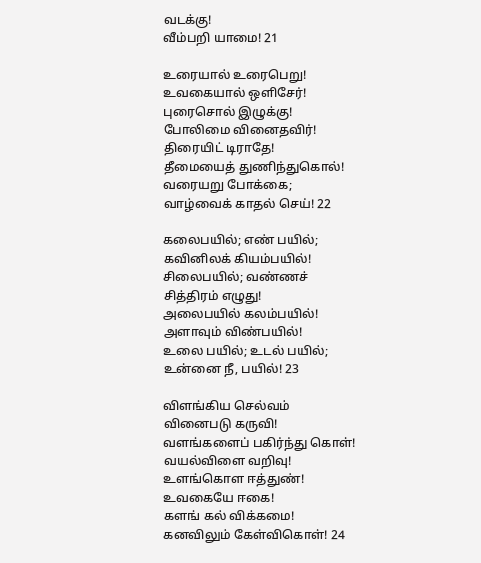வடக்கு!
வீம்பறி யாமை! 21

உரையால் உரைபெறு!
உவகையால் ஒளிசேர்!
புரைசொல் இழுக்கு!
போலிமை வினைதவிர்!
திரையிட் டிராதே!
தீமையைத் துணிந்துகொல்!
வரையறு போக்கை;
வாழ்வைக் காதல் செய்! 22

கலைபயில்; எண் பயில்;
கவினிலக் கியம்பயில்!
சிலைபயில்; வண்ணச்
சித்திரம் எழுது!
அலைபயில் கலம்பயில்!
அளாவும் விண்பயில்!
உலை பயில்; உடல் பயில்;
உன்னை நீ, பயில்! 23

விளங்கிய செல்வம்
வினைபடு கருவி!
வளங்களைப் பகிர்ந்து கொள்!
வயல்விளை வறிவு!
உளங்கொள ஈத்துண்!
உவகையே ஈகை!
களங் கல் விக்கமை!
கனவிலும் கேள்விகொள்! 24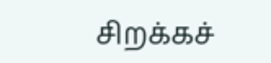சிறக்கச்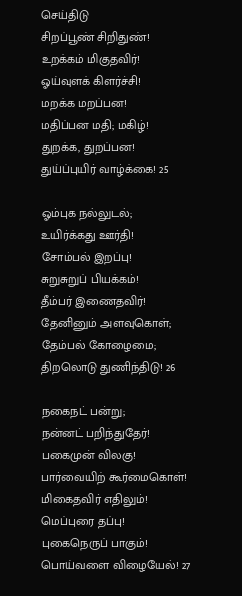செய்திடு
சிறப்பூண் சிறிதுண்!
உறக்கம் மிகுதவிர்!
ஓய்வுளக் கிளர்ச்சி!
மறக்க மறப்பன!
மதிப்பன மதி; மகிழ்!
துறக்க, துறப்பன!
துய்ப்புயிர் வாழ்க்கை! 25

ஓம்புக நல்லுடல்;
உயிர்க்கது ஊர்தி!
சோம்பல் இறப்பு!
சுறுசுறுப் பியக்கம்!
தீம்பர் இணைதவிர்!
தேனினும் அளவுகொள்;
தேம்பல் கோழைமை;
திறலொடு துணிந்திடு! 26

நகைநட் பன்று;
நன்னட் பறிந்துதேர்!
பகைமுன் விலகு!
பார்வையிற் கூர்மைகொள்!
மிகைதவிர் எதிலும்!
மெப்புரை தப்பு!
புகைநெருப் பாகும்!
பொய்வளை விழையேல்! 27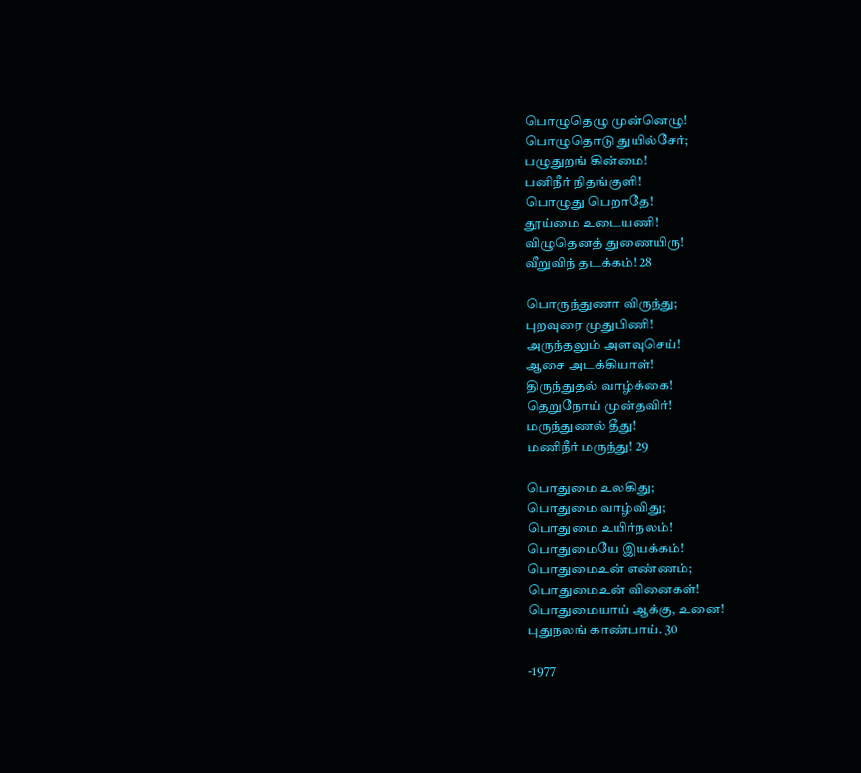பொழுதெழு முன்னெழு!
பொழுதொடு துயில்சேர்;
பழுதுறங் கின்மை!
பனிநீர் நிதங்குளி!
பொழுது பெறாதே!
தூய்மை உடையணி!
விழுதெனத் துணையிரு!
வீறுவிந் தடக்கம்! 28

பொருந்துணா விருந்து;
புறவுரை முதுபிணி!
அருந்தலும் அளவுசெய்!
ஆசை அடக்கியாள்!
திருந்துதல் வாழ்க்கை!
தெறுநோய் முன்தவிர்!
மருந்துணல் தீது!
மணிநீர் மருந்து! 29

பொதுமை உலகிது;
பொதுமை வாழ்விது;
பொதுமை உயிர்நலம்!
பொதுமையே இயக்கம்!
பொதுமைஉன் எண்ணம்;
பொதுமைஉன் வினைகள்!
பொதுமையாய் ஆக்கு, உனை!
புதுநலங் காண்பாய். 30

-1977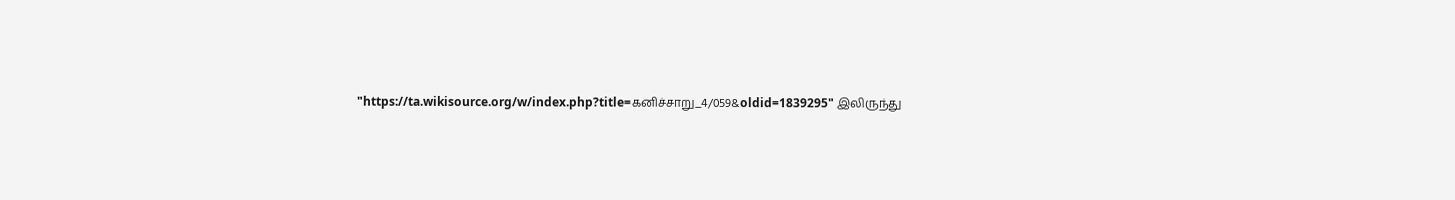"https://ta.wikisource.org/w/index.php?title=கனிச்சாறு_4/059&oldid=1839295" இலிருந்து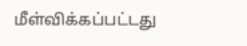மீள்விக்கப்பட்டது